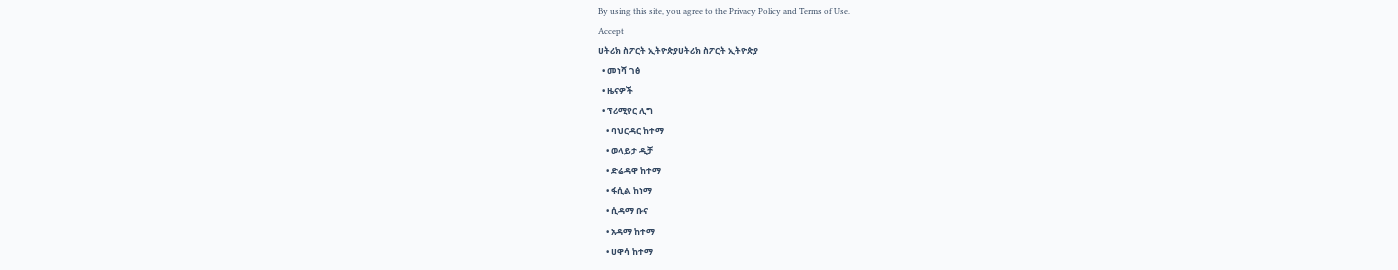By using this site, you agree to the Privacy Policy and Terms of Use.
Accept
ሀትሪክ ስፖርት ኢትዮጵያሀትሪክ ስፖርት ኢትዮጵያ
  • መነሻ ገፅ
  • ዜናዎች
  • ፕሪሚየር ሊግ
    • ባህርዳር ከተማ
    • ወላይታ ዲቻ
    • ድሬዳዋ ከተማ
    • ፋሲል ከነማ
    • ሲዳማ ቡና
    • አዳማ ከተማ
    • ሀዋሳ ከተማ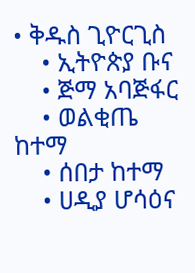• ቅዱስ ጊዮርጊስ
    • ኢትዮጵያ ቡና
    • ጅማ አባጅፋር
    • ወልቂጤ ከተማ
    • ሰበታ ከተማ
    • ሀዲያ ሆሳዕና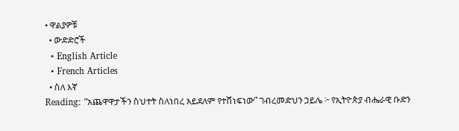• ዋልያዎቹ
  • ውድድሮች
  • English Article
  • French Articles
  • ስለ እኛ
Reading: “አጨዋዋታችን ስህተት ስለነበረ አይደለም የተሸነፍነው” ገብረመድህን ኃይሌ ፦ የኢትዮጵያ ብሔራዊ ቡድን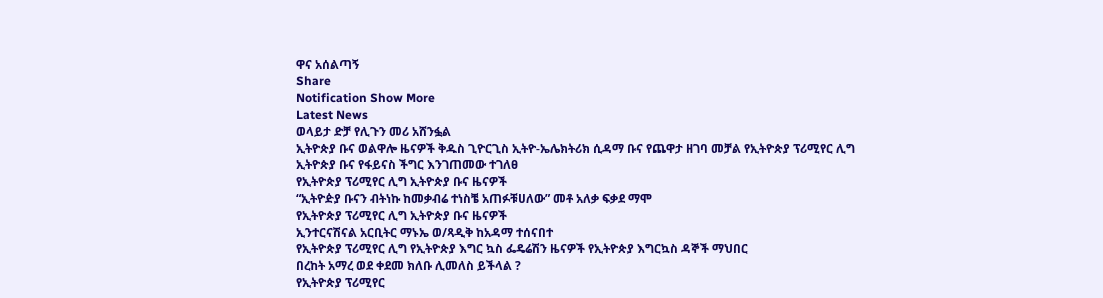ዋና አሰልጣኝ
Share
Notification Show More
Latest News
ወላይታ ድቻ የሊጉን መሪ አሸንፏል
ኢትዮጵያ ቡና ወልዋሎ ዜናዎች ቅዱስ ጊዮርጊስ ኢትዮ-ኤሌክትሪክ ሲዳማ ቡና የጨዋታ ዘገባ መቻል የኢትዮጵያ ፕሪሚየር ሊግ
ኢትዮጵያ ቡና የፋይናስ ችግር እንገጠመው ተገለፀ
የኢትዮጵያ ፕሪሚየር ሊግ ኢትዮጵያ ቡና ዜናዎች
“ኢትዮዽያ ቡናን ብትነኩ ከመቃብሬ ተነስቼ አጠፉቹሀለው” መቶ አለቃ ፍቃደ ማሞ
የኢትዮጵያ ፕሪሚየር ሊግ ኢትዮጵያ ቡና ዜናዎች
ኢንተርናሽናል አርቢትር ማኑኤ ወ/ጻዲቅ ከአዳማ ተሰናበተ
የኢትዮጵያ ፕሪሚየር ሊግ የኢትዮጵያ እግር ኳስ ፌዴሬሽን ዜናዎች የኢትዮጵያ እግርኳስ ዳኞች ማህበር
በረከት አማረ ወደ ቀደመ ክለቡ ሊመለስ ይችላል ?
የኢትዮጵያ ፕሪሚየር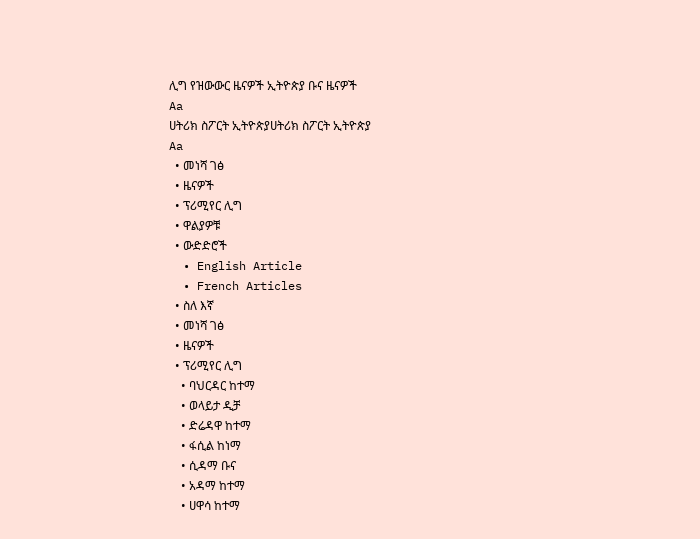ሊግ የዝውውር ዜናዎች ኢትዮጵያ ቡና ዜናዎች
Aa
ሀትሪክ ስፖርት ኢትዮጵያሀትሪክ ስፖርት ኢትዮጵያ
Aa
  • መነሻ ገፅ
  • ዜናዎች
  • ፕሪሚየር ሊግ
  • ዋልያዎቹ
  • ውድድሮች
  • English Article
  • French Articles
  • ስለ እኛ
  • መነሻ ገፅ
  • ዜናዎች
  • ፕሪሚየር ሊግ
    • ባህርዳር ከተማ
    • ወላይታ ዲቻ
    • ድሬዳዋ ከተማ
    • ፋሲል ከነማ
    • ሲዳማ ቡና
    • አዳማ ከተማ
    • ሀዋሳ ከተማ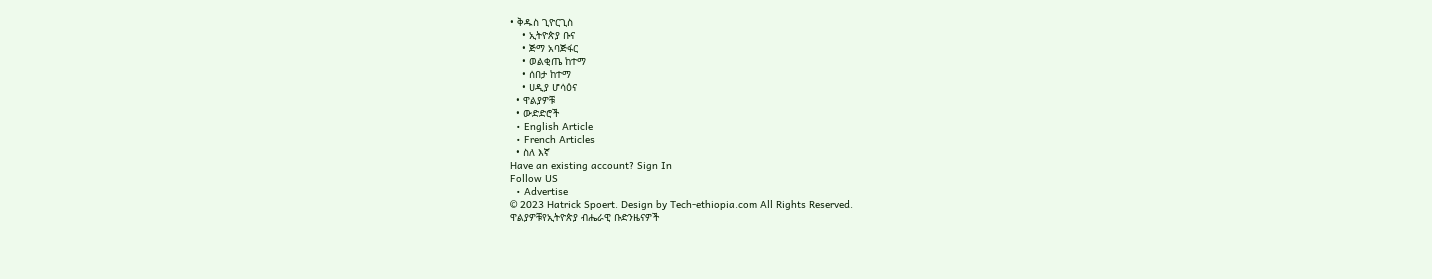• ቅዱስ ጊዮርጊስ
    • ኢትዮጵያ ቡና
    • ጅማ አባጅፋር
    • ወልቂጤ ከተማ
    • ሰበታ ከተማ
    • ሀዲያ ሆሳዕና
  • ዋልያዎቹ
  • ውድድሮች
  • English Article
  • French Articles
  • ስለ እኛ
Have an existing account? Sign In
Follow US
  • Advertise
© 2023 Hatrick Spoert. Design by Tech-ethiopia.com All Rights Reserved.
ዋልያዎቹየኢትዮጵያ ብሔራዊ ቡድንዜናዎች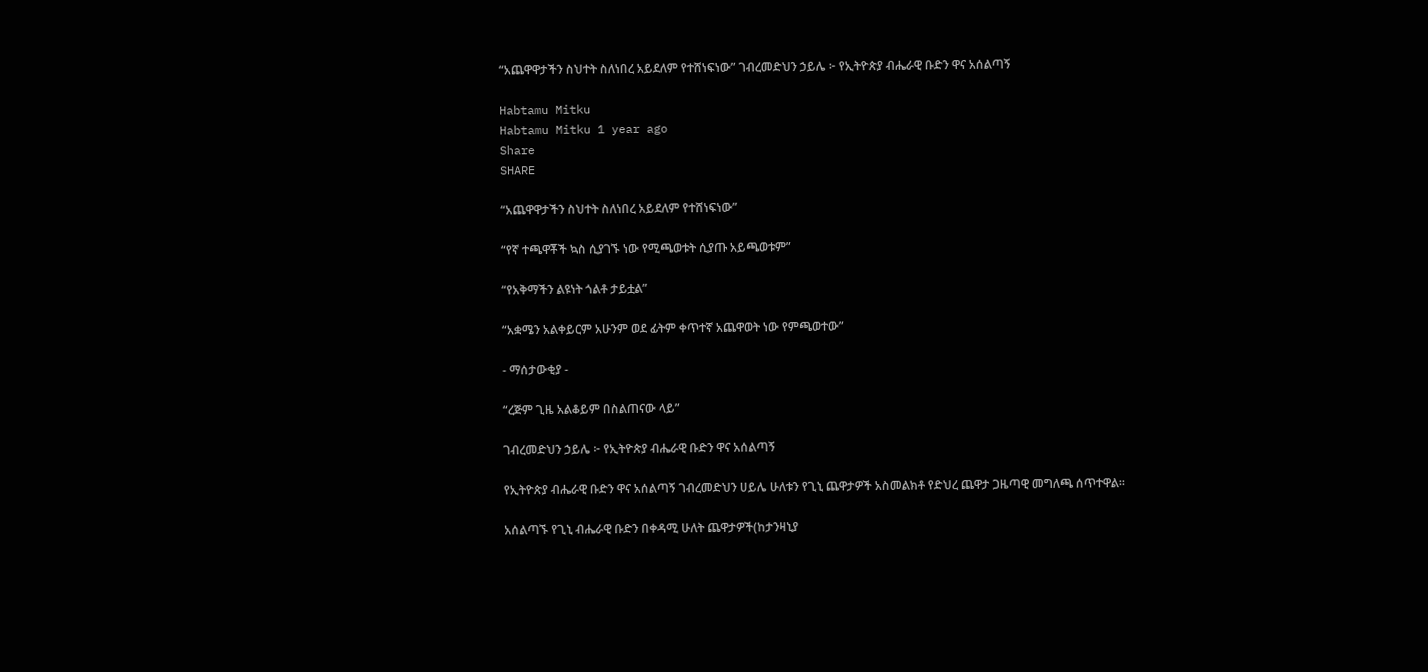“አጨዋዋታችን ስህተት ስለነበረ አይደለም የተሸነፍነው” ገብረመድህን ኃይሌ ፦ የኢትዮጵያ ብሔራዊ ቡድን ዋና አሰልጣኝ

Habtamu Mitku
Habtamu Mitku 1 year ago
Share
SHARE

“አጨዋዋታችን ስህተት ስለነበረ አይደለም የተሸነፍነው”

“የኛ ተጫዋቾች ኳስ ሲያገኙ ነው የሚጫወቱት ሲያጡ አይጫወቱም”

“የአቅማችን ልዩነት ጎልቶ ታይቷል”

“አቋሜን አልቀይርም አሁንም ወደ ፊትም ቀጥተኛ አጨዋወት ነው የምጫወተው”

- ማሰታውቂያ -

“ረጅም ጊዜ አልቆይም በስልጠናው ላይ”

ገብረመድህን ኃይሌ ፦ የኢትዮጵያ ብሔራዊ ቡድን ዋና አሰልጣኝ

የኢትዮጵያ ብሔራዊ ቡድን ዋና አሰልጣኝ ገብረመድህን ሀይሌ ሁለቱን የጊኒ ጨዋታዎች አስመልክቶ የድህረ ጨዋታ ጋዜጣዊ መግለጫ ሰጥተዋል።

አሰልጣኙ የጊኒ ብሔራዊ ቡድን በቀዳሚ ሁለት ጨዋታዎች(ከታንዛኒያ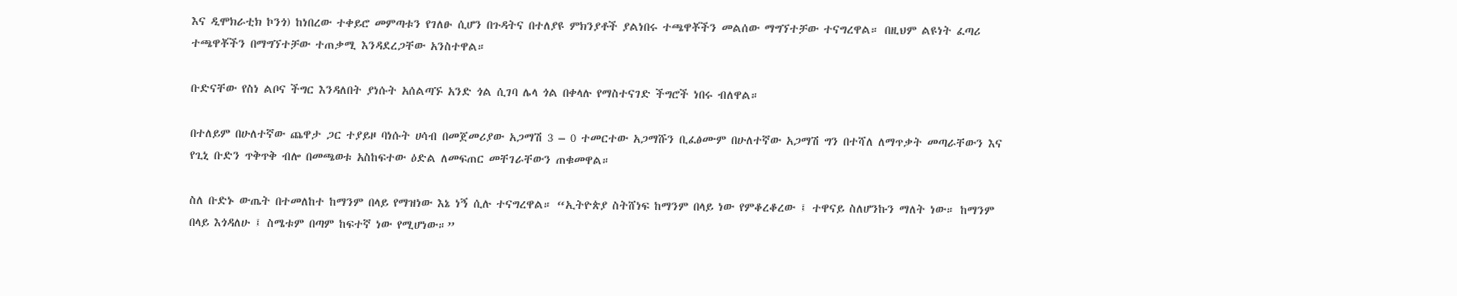እና ዲሞክራቲክ ኮንጎ) ከነበረው ተቀይሮ መምጣቱን የገለፁ ሲሆን በጉዳትና በተለያዩ ምክንያቶች ያልነበሩ ተጫዋቾችን መልሰው ማግኘተቻው ተናግረዋል። በዚህም ልዩነት ፈጣሪ ተጫዋቾችን በማግኘተቻው ተጠቃሚ እንዳደረጋቸው አንስተዋል።

ቡድናቸው የስነ ልቦና ችግር እንዳለበት ያነሱት አሰልጣኙ አንድ ጎል ሲገባ ሌላ ጎል በቀላሉ የማስተናገድ ችግሮች ነበሩ ብለዋል።

በተለይም በሁለተኛው ጨዋታ ጋር ተያይዞ ባነሱት ሀሳብ በመጀመሪያው አጋማሽ 3 – 0 ተመርተው አጋማሹን ቢፈፅሙም በሁለተኛው አጋማሽ ግን በተሻለ ለማጥቃት መጣራቸውን እና የጊኒ ቡድን ጥቅጥቅ ብሎ በመጫወቱ አስከፍተው ዕድል ለመፍጠር መቸገራቸውን ጠቁመዋል።

ስለ ቡድኑ ውጤት በተመለከተ ከማንም በላይ የማዝነው እኔ ነኝ ሲሉ ተናግረዋል። “ኢትዮጵያ ስትሸነፍ ከማንም በላይ ነው የምቆረቆረው ፤ ተዋናይ ስለሆንኩን ማለት ነው። ከማንም በላይ እጎዳለሁ ፤ ስሜቱም በጣም ከፍተኛ ነው የሚሆነው።”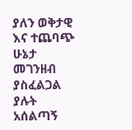ያለን ወቅታዊ እና ተጨባጭ ሁኔታ መገንዘብ ያስፈልጋል ያሉት አሰልጣኝ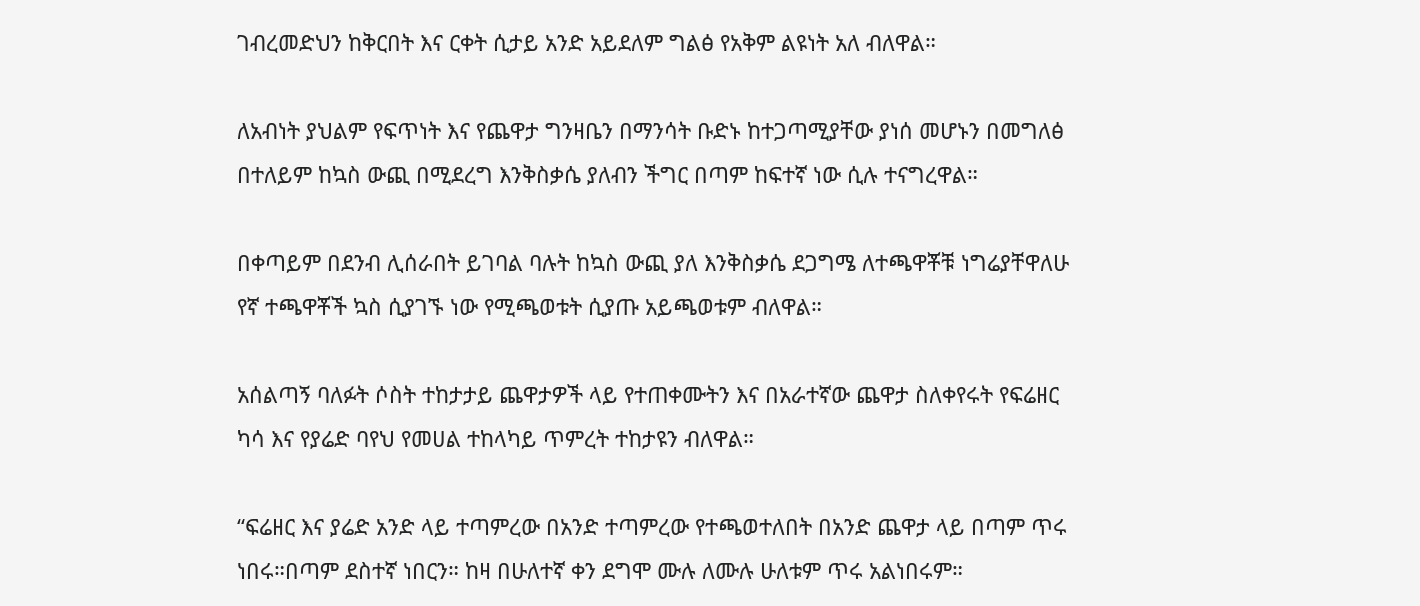ገብረመድህን ከቅርበት እና ርቀት ሲታይ አንድ አይደለም ግልፅ የአቅም ልዩነት አለ ብለዋል።

ለአብነት ያህልም የፍጥነት እና የጨዋታ ግንዛቤን በማንሳት ቡድኑ ከተጋጣሚያቸው ያነሰ መሆኑን በመግለፅ በተለይም ከኳስ ውጪ በሚደረግ እንቅስቃሴ ያለብን ችግር በጣም ከፍተኛ ነው ሲሉ ተናግረዋል።

በቀጣይም በደንብ ሊሰራበት ይገባል ባሉት ከኳስ ውጪ ያለ እንቅስቃሴ ደጋግሜ ለተጫዋቾቹ ነግሬያቸዋለሁ የኛ ተጫዋቾች ኳስ ሲያገኙ ነው የሚጫወቱት ሲያጡ አይጫወቱም ብለዋል።

አሰልጣኝ ባለፉት ሶስት ተከታታይ ጨዋታዎች ላይ የተጠቀሙትን እና በአራተኛው ጨዋታ ስለቀየሩት የፍሬዘር ካሳ እና የያሬድ ባየህ የመሀል ተከላካይ ጥምረት ተከታዩን ብለዋል።

“ፍሬዘር እና ያሬድ አንድ ላይ ተጣምረው በአንድ ተጣምረው የተጫወተለበት በአንድ ጨዋታ ላይ በጣም ጥሩ ነበሩ።በጣም ደስተኛ ነበርን። ከዛ በሁለተኛ ቀን ደግሞ ሙሉ ለሙሉ ሁለቱም ጥሩ አልነበሩም።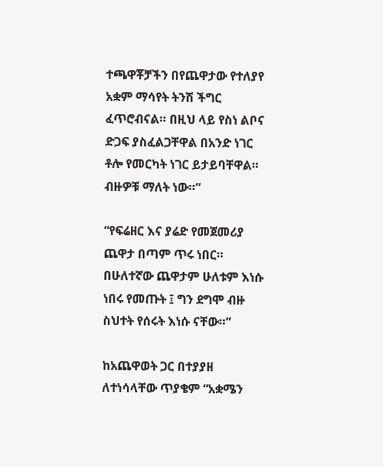ተጫዋቾቻችን በየጨዋታው የተለያየ አቋም ማሳየት ትንሽ ችግር ፈጥሮብናል። በዚህ ላይ የስነ ልቦና ድጋፍ ያስፈልጋቸዋል በአንድ ነገር ቶሎ የመርካት ነገር ይታይባቸዋል። ብዙዎቹ ማለት ነው።”

“የፍሬዘር እና ያሬድ የመጀመሪያ ጨዋታ በጣም ጥሩ ነበር። በሁለተኛው ጨዋታም ሁለቱም እነሱ ነበሩ የመጡት ፤ ግን ደግሞ ብዙ ስህተት የሰሩት እነሱ ናቸው።”

ከአጨዋወት ጋር በተያያዘ ለተነሳላቸው ጥያቄም “አቋሜን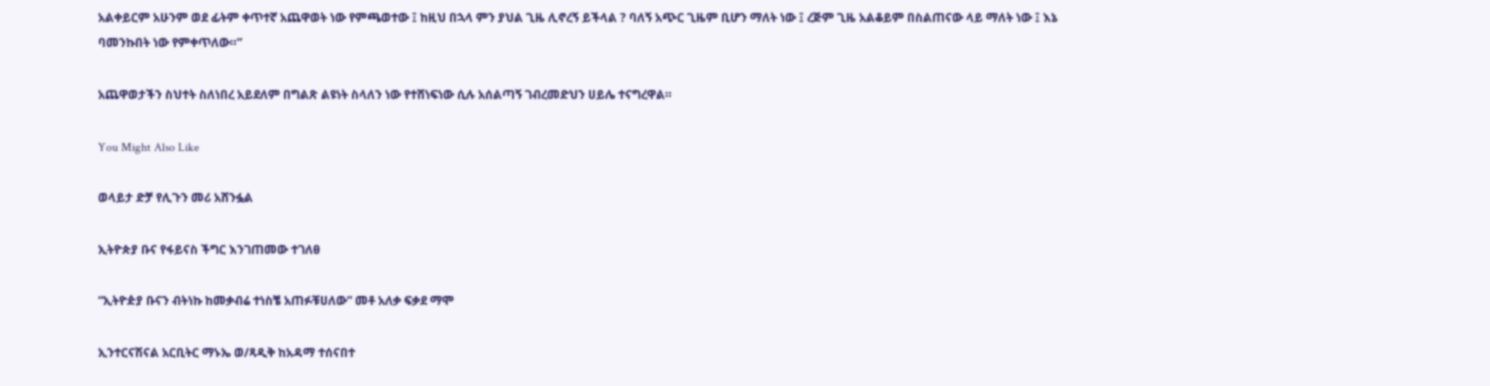አልቀይርም አሁንም ወደ ፊትም ቀጥተኛ አጨዋወት ነው የምጫወተው ፤ ከዚህ በኋላ ምን ያህል ጊዜ ሊኖረኝ ይችላል ? ባለኝ አጭር ጊዜም ቢሆን ማለት ነው ፤ ረጅም ጊዜ አልቆይም በስልጠናው ላይ ማለት ነው ፤ እኔ ባመንኩበት ነው የምቀጥለው።”

አጨዋወታችን ስህተት ስለነበረ አይደለም በግልጽ ልዩነት ስላለን ነው የተሸነፍነው ሲሉ አሰልጣኝ ገብረመድህን ሀይሌ ተናግረዋል።

You Might Also Like

ወላይታ ድቻ የሊጉን መሪ አሸንፏል

ኢትዮጵያ ቡና የፋይናስ ችግር እንገጠመው ተገለፀ

“ኢትዮዽያ ቡናን ብትነኩ ከመቃብሬ ተነስቼ አጠፉቹሀለው” መቶ አለቃ ፍቃደ ማሞ

ኢንተርናሽናል አርቢትር ማኑኤ ወ/ጻዲቅ ከአዳማ ተሰናበተ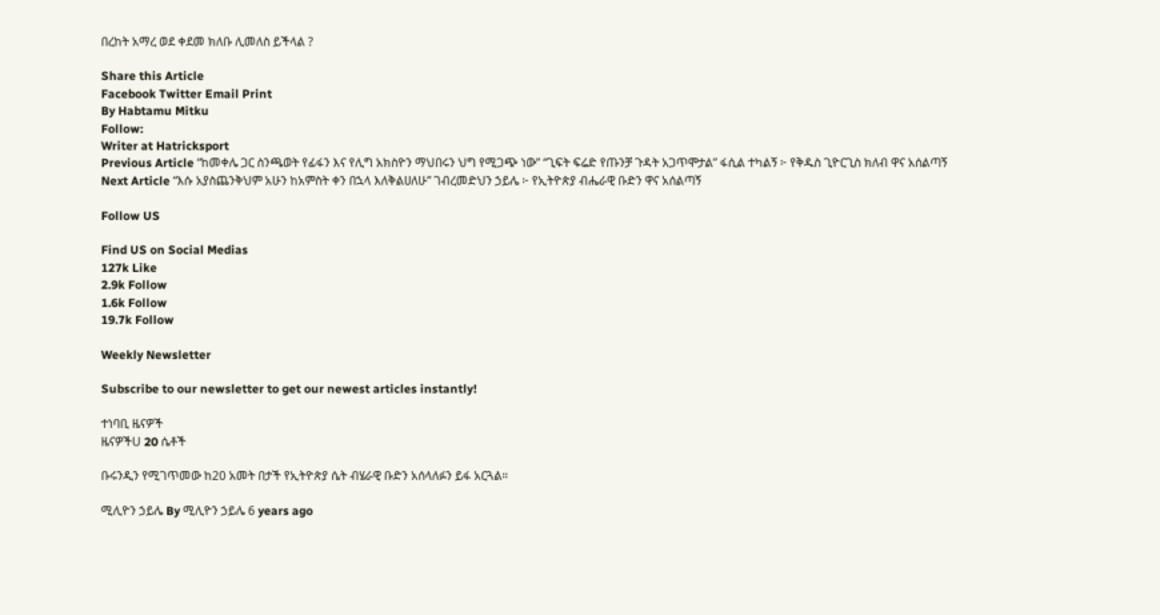በረከት አማረ ወደ ቀደመ ክለቡ ሊመለስ ይችላል ?

Share this Article
Facebook Twitter Email Print
By Habtamu Mitku
Follow:
Writer at Hatricksport
Previous Article “ከመቀሌ ጋር ስንጫወት የፊፋን እና የሊግ አክስዮን ማህበሩን ህግ የሚጋጭ ነው” “ጊፍት ፍሬድ የጡንቻ ጉዳት አጋጥሞታል” ፋሲል ተካልኝ ፦ የቅዱስ ጊዮርጊስ ክለብ ዋና አሰልጣኝ
Next Article “እሱ አያስጨንቅህም አሁን ከአምስት ቀን በኋላ እለቅልሀለሁ” ገብረመድህን ኃይሌ ፦ የኢትዮጵያ ብሔራዊ ቡድን ዋና አሰልጣኝ

Follow US

Find US on Social Medias
127k Like
2.9k Follow
1.6k Follow
19.7k Follow

Weekly Newsletter

Subscribe to our newsletter to get our newest articles instantly!

ተነባቢ ዜናዎች
ዜናዎችU 20 ሴቶች

ቡሩንዲን የሚገጥመው ከ20 አመት በታች የኢትዮጵያ ሴት ብሄራዊ ቡድን አሰላለፉን ይፋ አርጓል።

ሚሊዮን ኃይሌ By ሚሊዮን ኃይሌ 6 years ago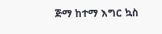ጅማ ከተማ እግር ኳስ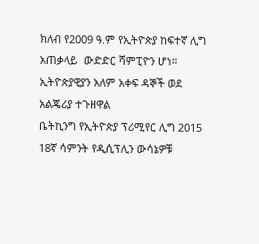ክለብ የ2009 ዓ.ም የኢትዮጵያ ከፍተኛ ሊግ አጠቃላይ  ውድድር ሻምፒዮን ሆነ።
ኢትዮጵያዊያን አለም አቀፍ ዳኞች ወደ አልጄሪያ ተጉዘዋል
ቤትኪንግ የኢትዮጵያ ፕሪሚየር ሊግ 2015 18ኛ ሳምንት የዲሲፕሊን ውሳኔዎቹ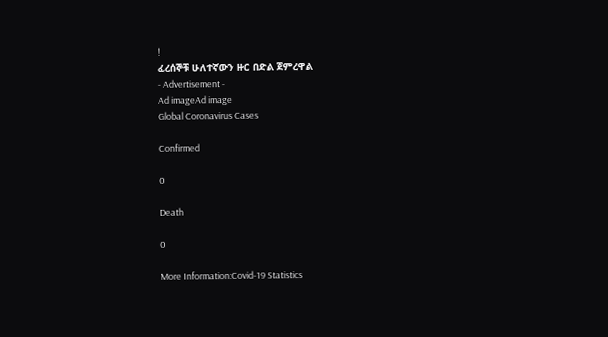!
ፈረሰኞቹ ሁለተኛውን ዙር በድል ጀምረዋል
- Advertisement -
Ad imageAd image
Global Coronavirus Cases

Confirmed

0

Death

0

More Information:Covid-19 Statistics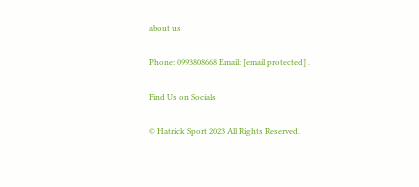about us

Phone: 0993808668 Email: [email protected] .

Find Us on Socials

© Hatrick Sport 2023 All Rights Reserved.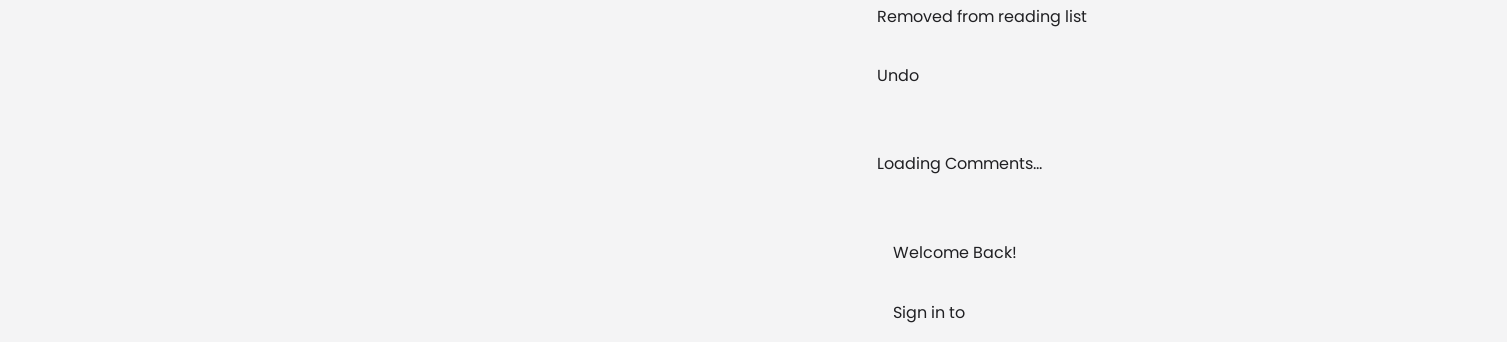Removed from reading list

Undo


Loading Comments...


    Welcome Back!

    Sign in to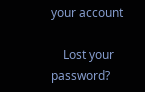your account

    Lost your password?